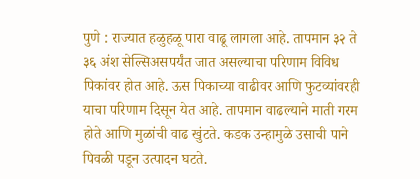पुणे : राज्यात हळुहळू पारा वाढू लागला आहे. तापमान ३२ ते ३६ अंश सेल्सिअसपर्यंत जात असल्याचा परिणाम विविध पिकांवर होत आहे. ऊस पिकाच्या वाढीवर आणि फुटव्यांवरही याचा परिणाम दिसून येत आहे. तापमान वाढल्याने माती गरम होते आणि मुळांची वाढ खुंटते. कडक उन्हामुळे उसाची पाने पिवळी पडून उत्पादन घटते.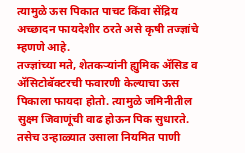त्यामुळे ऊस पिकात पाचट किंवा सेंद्रिय अच्छादन फायदेशीर ठरते असे कृषी तज्ज्ञांचे म्हणणे आहे.
तज्ज्ञांच्या मते, शेतकऱ्यांनी ह्युमिक ॲसिड व ॲसिटोबॅक्टरची फवारणी केल्याचा ऊस पिकाला फायदा होतो. त्यामुळे जमिनीतील सुक्ष्म जिवाणूंची वाढ होऊन पिक सुधारते. तसेच उन्हाळ्यात उसाला नियमित पाणी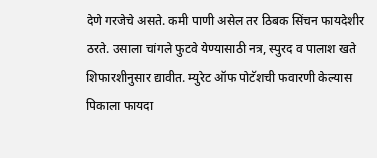देणे गरजेचे असते. कमी पाणी असेल तर ठिबक सिंचन फायदेशीर ठरते. उसाला चांगले फुटवे येण्यासाठी नत्र, स्पुरद व पालाश खते शिफारशीनुसार द्यावीत. म्युरेट ऑफ पोटॅशची फवारणी केल्यास पिकाला फायदा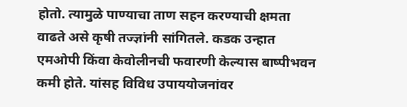होतो. त्यामुळे पाण्याचा ताण सहन करण्याची क्षमता वाढते असे कृषी तज्ज्ञांनी सांगितले. कडक उन्हात एमओपी किंवा केवोलीनची फवारणी केल्यास बाष्पीभवन कमी होते. यांसह विविध उपाययोजनांवर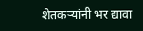शेतकऱ्यांनी भर द्यावा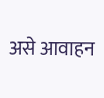असे आवाहन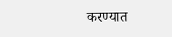करण्यात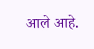आले आहे.